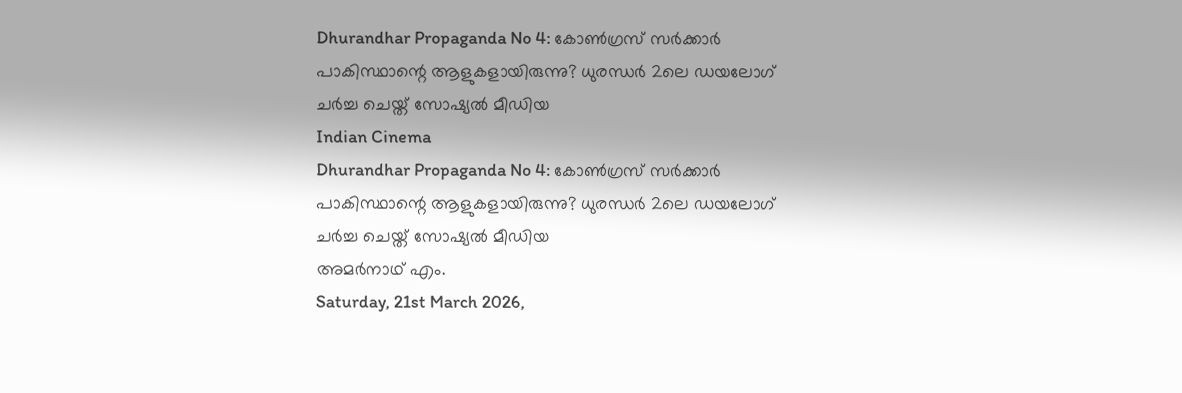Dhurandhar Propaganda No 4: കോണ്‍ഗ്രസ് സര്‍ക്കാര്‍ പാകിസ്ഥാന്റെ ആളുകളായിരുന്നു? ധുരന്ധര്‍ 2ലെ ഡയലോഗ് ചര്‍ച്ച ചെയ്ത് സോഷ്യല്‍ മീഡിയ
Indian Cinema
Dhurandhar Propaganda No 4: കോണ്‍ഗ്രസ് സര്‍ക്കാര്‍ പാകിസ്ഥാന്റെ ആളുകളായിരുന്നു? ധുരന്ധര്‍ 2ലെ ഡയലോഗ് ചര്‍ച്ച ചെയ്ത് സോഷ്യല്‍ മീഡിയ
അമര്‍നാഥ് എം.
Saturday, 21st March 2026,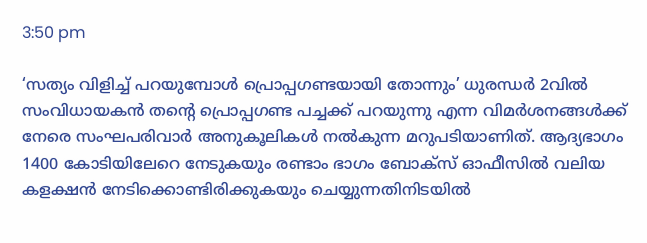3:50 pm

‘സത്യം വിളിച്ച് പറയുമ്പോള്‍ പ്രൊപ്പഗണ്ടയായി തോന്നും’ ധുരന്ധര്‍ 2വില്‍ സംവിധായകന്‍ തന്റെ പ്രൊപ്പഗണ്ട പച്ചക്ക് പറയുന്നു എന്ന വിമര്‍ശനങ്ങള്‍ക്ക് നേരെ സംഘപരിവാര്‍ അനുകൂലികള്‍ നല്‍കുന്ന മറുപടിയാണിത്. ആദ്യഭാഗം 1400 കോടിയിലേറെ നേടുകയും രണ്ടാം ഭാഗം ബോക്‌സ് ഓഫീസില്‍ വലിയ കളക്ഷന്‍ നേടിക്കൊണ്ടിരിക്കുകയും ചെയ്യുന്നതിനിടയില്‍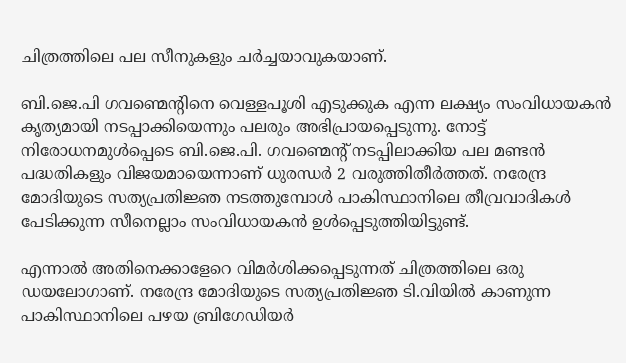ചിത്രത്തിലെ പല സീനുകളും ചര്‍ച്ചയാവുകയാണ്.

ബി.ജെ.പി ഗവണ്മെന്റിനെ വെള്ളപൂശി എടുക്കുക എന്ന ലക്ഷ്യം സംവിധായകന്‍ കൃത്യമായി നടപ്പാക്കിയെന്നും പലരും അഭിപ്രായപ്പെടുന്നു. നോട്ട് നിരോധനമുള്‍പ്പെടെ ബി.ജെ.പി. ഗവണ്മെന്റ് നടപ്പിലാക്കിയ പല മണ്ടന്‍ പദ്ധതികളും വിജയമായെന്നാണ് ധുരന്ധര്‍ 2 വരുത്തിതീര്‍ത്തത്. നരേന്ദ്ര മോദിയുടെ സത്യപ്രതിജ്ഞ നടത്തുമ്പോള്‍ പാകിസ്ഥാനിലെ തീവ്രവാദികള്‍ പേടിക്കുന്ന സീനെല്ലാം സംവിധായകന്‍ ഉള്‍പ്പെടുത്തിയിട്ടുണ്ട്.

എന്നാല്‍ അതിനെക്കാളേറെ വിമര്‍ശിക്കപ്പെടുന്നത് ചിത്രത്തിലെ ഒരു ഡയലോഗാണ്. നരേന്ദ്ര മോദിയുടെ സത്യപ്രതിജ്ഞ ടി.വിയില്‍ കാണുന്ന പാകിസ്ഥാനിലെ പഴയ ബ്രിഗേഡിയര്‍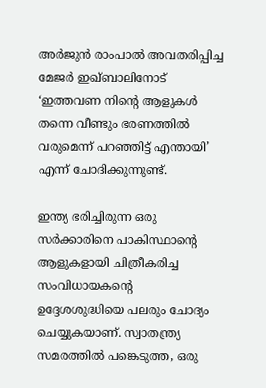അര്‍ജുന്‍ രാംപാല്‍ അവതരിപ്പിച്ച മേജര്‍ ഇഖ്ബാലിനോട് ‘ഇത്തവണ നിന്റെ ആളുകള്‍ തന്നെ വീണ്ടും ഭരണത്തില്‍ വരുമെന്ന് പറഞ്ഞിട്ട് എന്തായി’ എന്ന് ചോദിക്കുന്നുണ്ട്.

ഇന്ത്യ ഭരിച്ചിരുന്ന ഒരു സര്‍ക്കാരിനെ പാകിസ്ഥാന്റെ ആളുകളായി ചിത്രീകരിച്ച സംവിധായകന്റെ ഉദ്ദേശശുദ്ധിയെ പലരും ചോദ്യം ചെയ്യുകയാണ്. സ്വാതന്ത്ര്യ സമരത്തില്‍ പങ്കെടുത്ത, ഒരു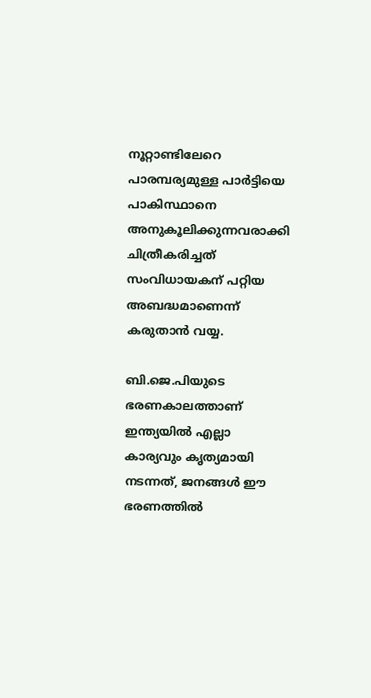നൂറ്റാണ്ടിലേറെ പാരമ്പര്യമുള്ള പാര്‍ട്ടിയെ പാകിസ്ഥാനെ അനുകൂലിക്കുന്നവരാക്കി ചിത്രീകരിച്ചത് സംവിധായകന് പറ്റിയ അബദ്ധമാണെന്ന് കരുതാന്‍ വയ്യ.

ബി.ജെ.പിയുടെ ഭരണകാലത്താണ് ഇന്ത്യയില്‍ എല്ലാ കാര്യവും കൃത്യമായി നടന്നത്, ജനങ്ങള്‍ ഈ ഭരണത്തില്‍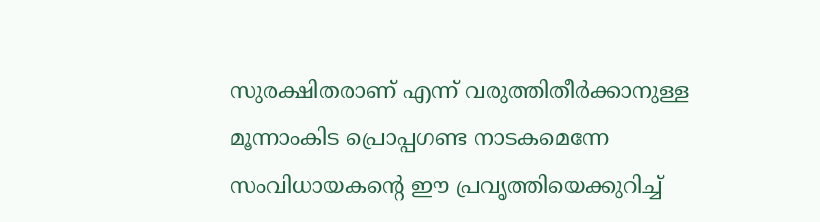സുരക്ഷിതരാണ് എന്ന് വരുത്തിതീര്‍ക്കാനുള്ള മൂന്നാംകിട പ്രൊപ്പഗണ്ട നാടകമെന്നേ സംവിധായകന്റെ ഈ പ്രവൃത്തിയെക്കുറിച്ച്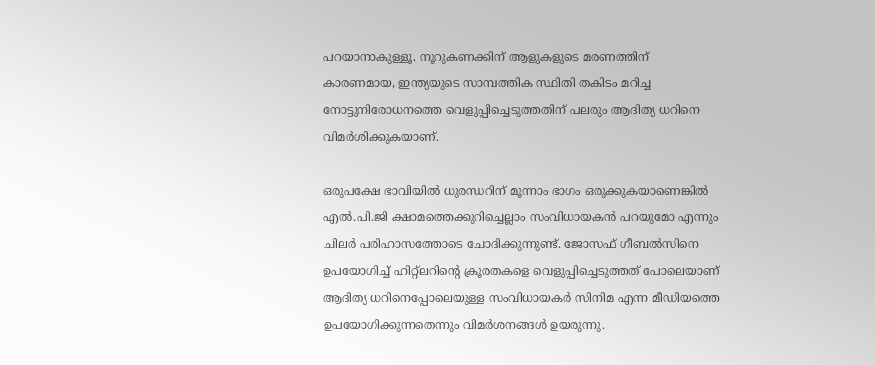പറയാനാകുള്ളൂ. നൂറുകണക്കിന് ആളുകളുടെ മരണത്തിന് കാരണമായ, ഇന്ത്യയുടെ സാമ്പത്തിക സ്ഥിതി തകിടം മറിച്ച നോട്ടുനിരോധനത്തെ വെളുപ്പിച്ചെടുത്തതിന് പലരും ആദിത്യ ധറിനെ വിമര്‍ശിക്കുകയാണ്.

ഒരുപക്ഷേ ഭാവിയില്‍ ധുരന്ധറിന് മൂന്നാം ഭാഗം ഒരുക്കുകയാണെങ്കില്‍ എല്‍.പി.ജി ക്ഷാമത്തെക്കുറിച്ചെല്ലാം സംവിധായകന്‍ പറയുമോ എന്നും ചിലര്‍ പരിഹാസത്തോടെ ചോദിക്കുന്നുണ്ട്. ജോസഫ് ഗീബല്‍സിനെ ഉപയോഗിച്ച് ഹിറ്റ്‌ലറിന്റെ ക്രൂരതകളെ വെളുപ്പിച്ചെടുത്തത് പോലെയാണ് ആദിത്യ ധറിനെപ്പോലെയുള്ള സംവിധായകര്‍ സിനിമ എന്ന മീഡിയത്തെ ഉപയോഗിക്കുന്നതെന്നും വിമര്‍ശനങ്ങള്‍ ഉയരുന്നു.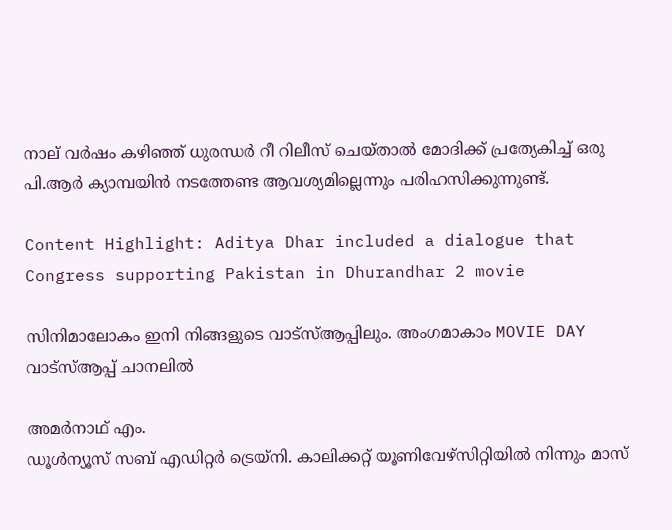നാല് വര്‍ഷം കഴിഞ്ഞ് ധുരന്ധര്‍ റീ റിലീസ് ചെയ്താല്‍ മോദിക്ക് പ്രത്യേകിച്ച് ഒരു പി.ആര്‍ ക്യാമ്പയിന്‍ നടത്തേണ്ട ആവശ്യമില്ലെന്നും പരിഹസിക്കുന്നുണ്ട്.

Content Highlight: Aditya Dhar included a dialogue that Congress supporting Pakistan in Dhurandhar 2 movie

സിനിമാലോകം ഇനി നിങ്ങളുടെ വാട്സ്ആപ്പിലും. അംഗമാകാം MOVIE DAY വാട്സ്ആപ്പ് ചാനലിൽ

അമര്‍നാഥ് എം.
ഡൂള്‍ന്യൂസ് സബ് എഡിറ്റര്‍ ട്രെയ്‌നി. കാലിക്കറ്റ് യൂണിവേഴ്‌സിറ്റിയില്‍ നിന്നും മാസ്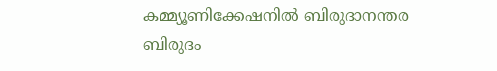കമ്മ്യൂണിക്കേഷനില്‍ ബിരുദാനന്തര ബിരുദം